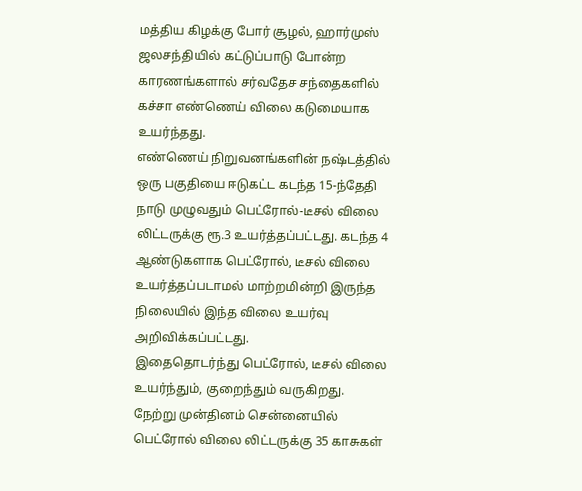மத்திய கிழக்கு போர் சூழல், ஹார்முஸ் ஜலசந்தியில் கட்டுப்பாடு போன்ற காரணங்களால் சர்வதேச சந்தைகளில் கச்சா எண்ணெய் விலை கடுமையாக உயர்ந்தது.
எண்ணெய் நிறுவனங்களின் நஷ்டத்தில் ஒரு பகுதியை ஈடுகட்ட கடந்த 15-ந்தேதி நாடு முழுவதும் பெட்ரோல்-டீசல் விலை லிட்டருக்கு ரூ.3 உயர்த்தப்பட்டது. கடந்த 4 ஆண்டுகளாக பெட்ரோல், டீசல் விலை உயர்த்தப்படாமல் மாற்றமின்றி இருந்த நிலையில் இந்த விலை உயர்வு அறிவிக்கப்பட்டது.
இதைதொடர்ந்து பெட்ரோல், டீசல் விலை உயர்ந்தும், குறைந்தும் வருகிறது.
நேற்று முன்தினம் சென்னையில் பெட்ரோல் விலை லிட்டருக்கு 35 காசுகள்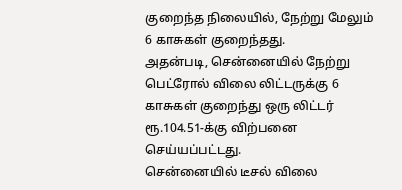குறைந்த நிலையில், நேற்று மேலும் 6 காசுகள் குறைந்தது.
அதன்படி, சென்னையில் நேற்று பெட்ரோல் விலை லிட்டருக்கு 6 காசுகள் குறைந்து ஒரு லிட்டர் ரூ.104.51-க்கு விற்பனை செய்யப்பட்டது.
சென்னையில் டீசல் விலை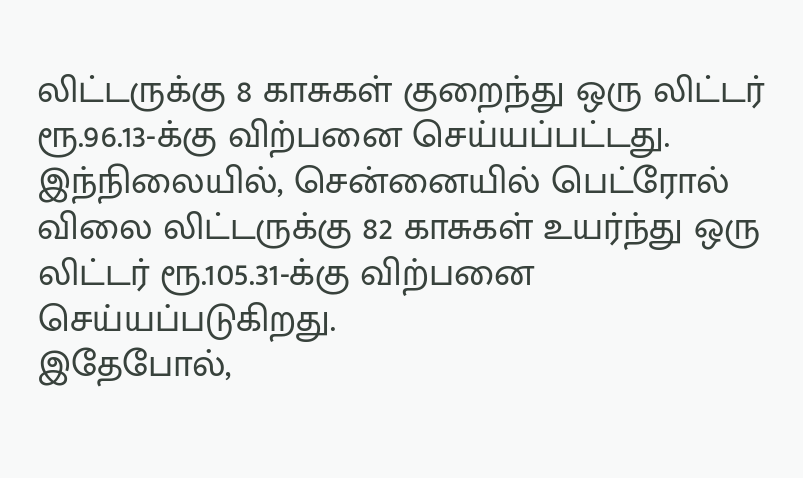லிட்டருக்கு 8 காசுகள் குறைந்து ஒரு லிட்டர் ரூ.96.13-க்கு விற்பனை செய்யப்பட்டது.
இந்நிலையில், சென்னையில் பெட்ரோல் விலை லிட்டருக்கு 82 காசுகள் உயர்ந்து ஒரு லிட்டர் ரூ.105.31-க்கு விற்பனை செய்யப்படுகிறது.
இதேபோல்,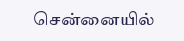சென்னையில்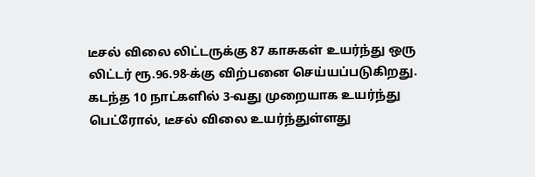டீசல் விலை லிட்டருக்கு 87 காசுகள் உயர்ந்து ஒரு லிட்டர் ரூ.96.98-க்கு விற்பனை செய்யப்படுகிறது.
கடந்த 10 நாட்களில் 3-வது முறையாக உயர்ந்து பெட்ரோல், டீசல் விலை உயர்ந்துள்ளது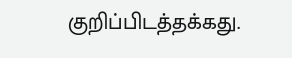குறிப்பிடத்தக்கது.